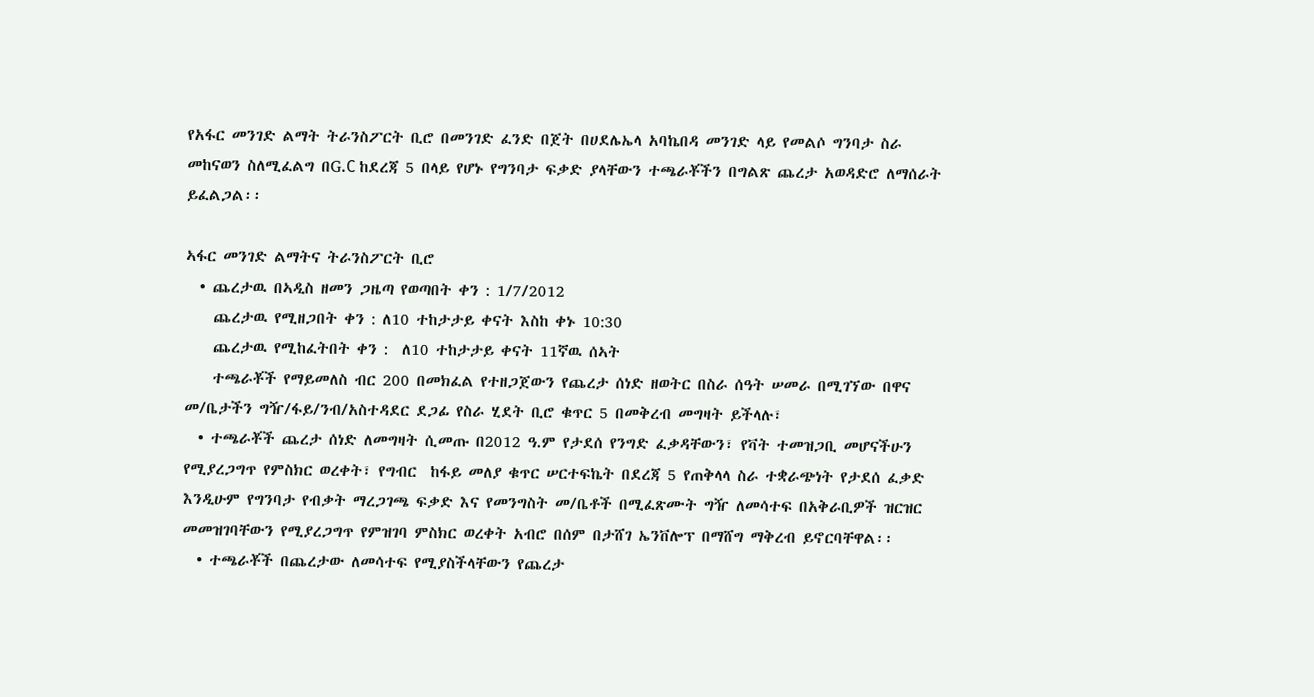የአፋር መንገድ ልማት ትራንስፖርት ቢሮ በመንገድ ፈንድ በጀት በሀደሌኤላ አባኬበዳ መንገድ ላይ የመልሶ ግንባታ ስራ መከናወን ስለሚፈልግ በG.C ከደረጃ 5 በላይ የሆኑ የግንባታ ፍቃድ ያላቸውን ተጫራቾችን በግልጽ ጨረታ አወዳድሮ ለማሰራት ይፈልጋል፡፡

ኣፋር መንገድ ልማትና ትራንስፖርት ቢሮ
  • ጨረታዉ በኣዲስ ዘመን ጋዜጣ የወጣበት ቀን : 1/7/2012
    ጨረታዉ የሚዘጋበት ቀን : ለ10 ተከታታይ ቀናት እስከ ቀኑ 10:30
    ጨረታዉ የሚከፈትበት ቀን :  ለ10 ተከታታይ ቀናት 11ኛዉ ሰኣት
    ተጫራቾች የማይመለስ ብር 200 በመክፈል የተዘጋጀውን የጨረታ ሰነድ ዘወትር በስራ ሰዓት ሠመራ በሚገኘው በዋና መ/ቤታችን ግዥ/ፋይ/ንብ/አስተዳደር ደጋፊ የስራ ሂደት ቢሮ ቁጥር 5 በመቅረብ መግዛት ይችላሉ፣
  • ተጫራቾች ጨረታ ሰነድ ለመግዛት ሲመጡ በ2012 ዓ.ም የታደሰ የንግድ ፈቃዳቸውን፣ የቫት ተመዝጋቢ መሆናችሁን የሚያረጋግጥ የምስክር ወረቀት፣ የግብር  ከፋይ መለያ ቁጥር ሠርተፍኬት በደረጃ 5 የጠቅላላ ስራ ተቋራጭነት የታደሰ ፈቃድ እንዲሁም የግንባታ የብቃት ማረጋገጫ ፍቃድ እና የመንግስት መ/ቤቶች በሚፈጽሙት ግዥ ለመሳተፍ በአቅራቢዎች ዝርዝር መመዝገባቸውን የሚያረጋግጥ የምዝገባ ምስክር ወረቀት አብሮ በሰም በታሸገ ኤንቨሎፕ በማሸግ ማቅረብ ይኖርባቸዋል፡፡
  • ተጫራቾች በጨረታው ለመሳተፍ የሚያስችላቸውን የጨረታ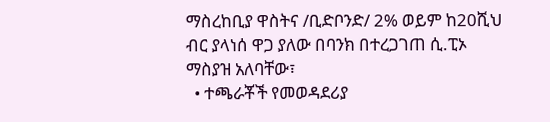ማስረከቢያ ዋስትና /ቢድቦንድ/ 2% ወይም ከ20ሺህ ብር ያላነሰ ዋጋ ያለው በባንክ በተረጋገጠ ሲ.ፒኦ ማስያዝ አለባቸው፣
  • ተጫራቾች የመወዳደሪያ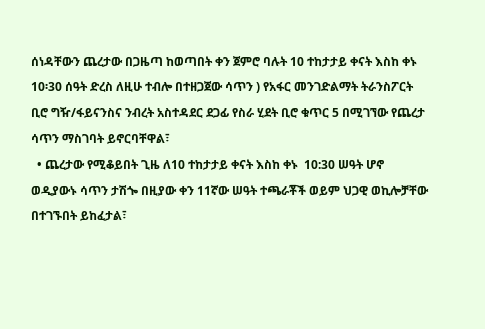ሰነዳቸውን ጨረታው በጋዜጣ ከወጣበት ቀን ጀምሮ ባሉት 10 ተከታታይ ቀናት እስከ ቀኑ 10፡30 ሰዓት ድረስ ለዚሁ ተብሎ በተዘጋጀው ሳጥን ) የአፋር መንገድልማት ትራንስፖርት ቢሮ ግዥ/ፋይናንስና ንብረት አስተዳደር ደጋፊ የስራ ሂደት ቢሮ ቁጥር 5 በሚገኘው የጨረታ ሳጥን ማስገባት ይኖርባቸዋል፣
  • ጨረታው የሚቆይበት ጊዜ ለ10 ተከታታይ ቀናት እስከ ቀኑ  10:30 ሠዓት ሆኖ ወዲያውኑ ሳጥን ታሽጐ በዚያው ቀን 11ኛው ሠዓት ተጫራቾች ወይም ህጋዊ ወኪሎቻቸው በተገኙበት ይከፈታል፣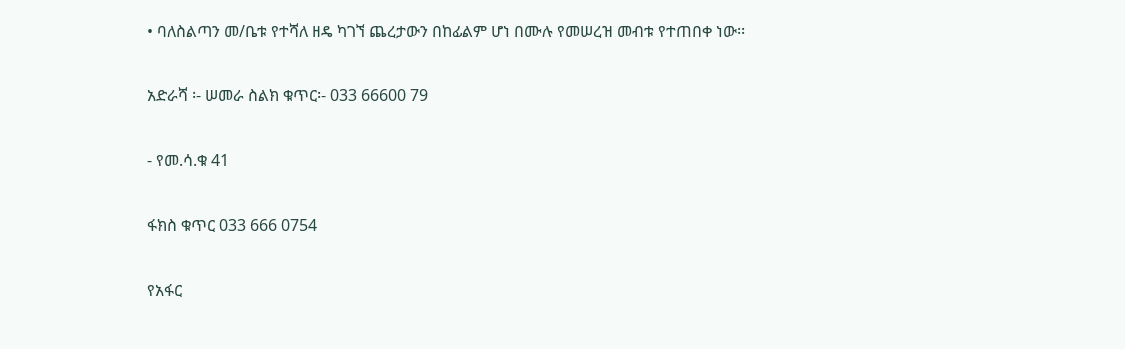• ባለስልጣን መ/ቤቱ የተሻለ ዘዴ ካገኘ ጨረታውን በከፊልም ሆነ በሙሉ የመሠረዝ መብቱ የተጠበቀ ነው፡፡

አድራሻ ፡- ሠመራ ስልክ ቁጥር፡- 033 66600 79

- የመ.ሳ.ቁ 41

ፋክስ ቁጥር 033 666 0754

የአፋር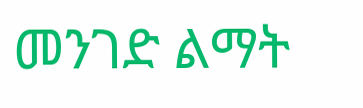መንገድ ልማት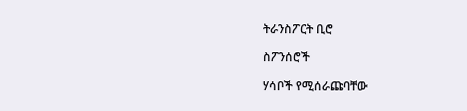ትራንስፖርት ቢሮ

ስፖንሰሮች

ሃሳቦች የሚሰራጩባቸው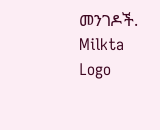መንገዶች.
Milkta Logo